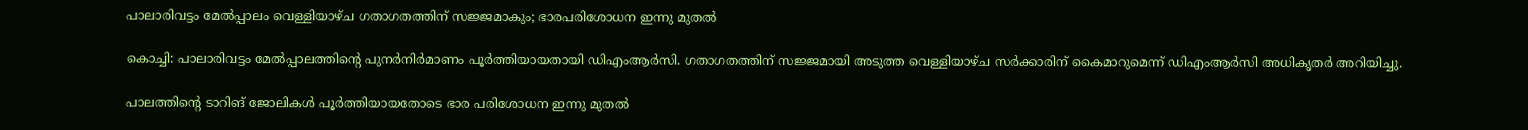പാലാരിവട്ടം മേല്‍പ്പാലം വെള്ളിയാഴ്ച ഗതാഗതത്തിന് സജ്ജമാകും; ഭാരപരിശോധന ഇന്നു മുതല്‍

കൊച്ചി: പാലാരിവട്ടം മേല്‍പ്പാലത്തിന്റെ പുനര്‍നിര്‍മാണം പൂര്‍ത്തിയായതായി ഡിഎംആര്‍സി. ഗതാഗതത്തിന് സജ്ജമായി അടുത്ത വെള്ളിയാഴ്ച സര്‍ക്കാരിന് കൈമാറുമെന്ന് ഡിഎംആര്‍സി അധികൃതര്‍ അറിയിച്ചു.

പാലത്തിന്റെ ടാറിങ് ജോലികള്‍ പൂര്‍ത്തിയായതോടെ ഭാര പരിശോധന ഇന്നു മുതല്‍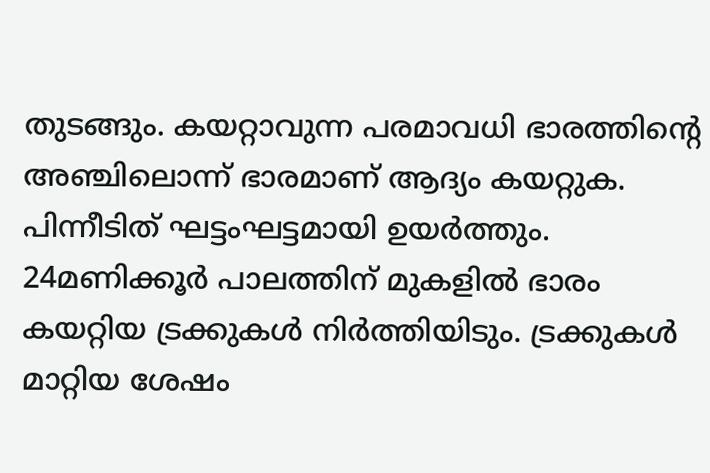തുടങ്ങും. കയറ്റാവുന്ന പരമാവധി ഭാരത്തിന്റെ അഞ്ചിലൊന്ന് ഭാരമാണ് ആദ്യം കയറ്റുക. പിന്നീടിത് ഘട്ടംഘട്ടമായി ഉയര്‍ത്തും. 24മണിക്കൂര്‍ പാലത്തിന് മുകളില്‍ ഭാരം കയറ്റിയ ട്രക്കുകള്‍ നിര്‍ത്തിയിടും. ട്രക്കുകള്‍ മാറ്റിയ ശേഷം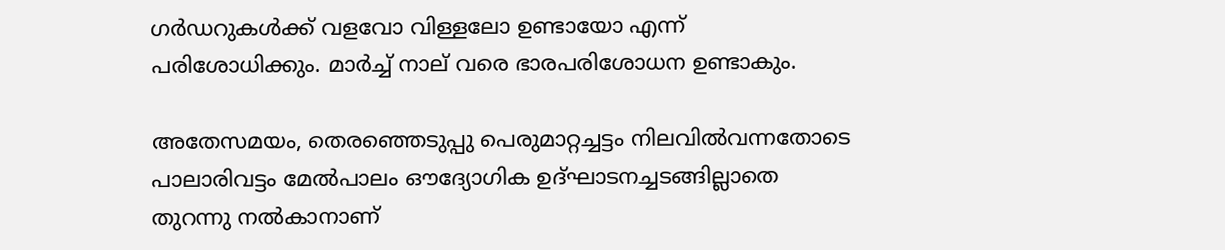ഗര്‍ഡറുകള്‍ക്ക് വളവോ വിള്ളലോ ഉണ്ടായോ എന്ന് പരിശോധിക്കും. മാര്‍ച്ച് നാല് വരെ ഭാരപരിശോധന ഉണ്ടാകും.

അതേസമയം, തെരഞ്ഞെടുപ്പു പെരുമാറ്റച്ചട്ടം നിലവില്‍വന്നതോടെ പാലാരിവട്ടം മേല്‍പാലം ഔദ്യോഗിക ഉദ്ഘാടനച്ചടങ്ങില്ലാതെ തുറന്നു നല്‍കാനാണ്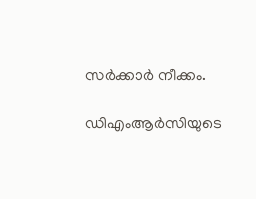സര്‍ക്കാര്‍ നീക്കം.

ഡിഎംആര്‍സിയുടെ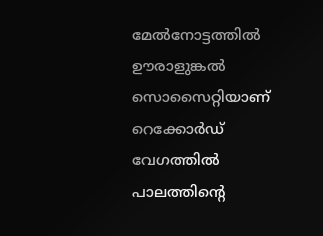മേല്‍നോട്ടത്തില്‍ ഊരാളുങ്കല്‍ സൊസൈറ്റിയാണ് റെക്കോര്‍ഡ് വേഗത്തില്‍ പാലത്തിന്റെ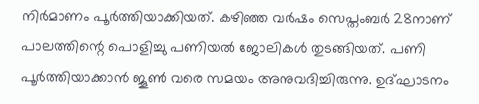നിര്‍മാണം പൂര്‍ത്തിയാക്കിയത്. കഴിഞ്ഞ വര്‍ഷം സെപ്തംബര്‍ 28നാണ് പാലത്തിന്റെ പൊളിച്ചു പണിയല്‍ ജോലികള്‍ തുടങ്ങിയത്. പണി പൂര്‍ത്തിയാക്കാന്‍ ജൂണ്‍ വരെ സമയം അനുവദിച്ചിരുന്നു. ഉദ്ഘാടനം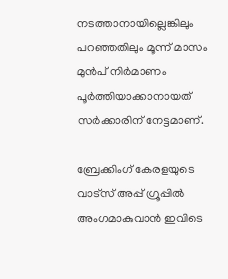നടത്താനായില്ലെങ്കിലും പറഞ്ഞതിലും മൂന്ന് മാസം മുന്‍പ് നിര്‍മാണം പൂര്‍ത്തിയാക്കാനായത് സര്‍ക്കാരിന് നേട്ടമാണ്.

ബ്രേക്കിംഗ് കേരളയുടെ വാട്സ് അപ്പ് ഗ്രൂപ്പിൽ അംഗമാകുവാൻ ഇവിടെ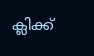ക്ലിക്ക്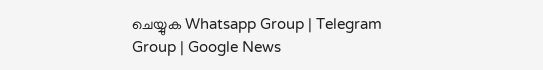ചെയ്യുക Whatsapp Group | Telegram Group | Google News